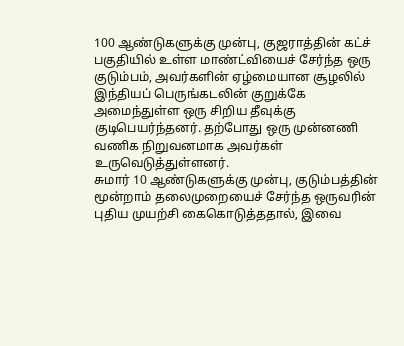100 ஆண்டுகளுக்கு முன்பு, குஜராத்தின் கட்ச் பகுதியில் உள்ள மாண்ட்வியைச் சேர்ந்த ஒரு குடும்பம், அவர்களின் ஏழ்மையான சூழலில் இந்தியப் பெருங்கடலின் குறுக்கே அமைந்துள்ள ஒரு சிறிய தீவுக்கு குடிபெயர்ந்தனர். தற்போது ஒரு முன்னணி வணிக நிறுவனமாக அவர்கள் உருவெடுத்துள்ளனர்.
சுமார் 10 ஆண்டுகளுக்கு முன்பு, குடும்பத்தின் மூன்றாம் தலைமுறையைச் சேர்ந்த ஒருவரின் புதிய முயற்சி கைகொடுத்ததால், இவை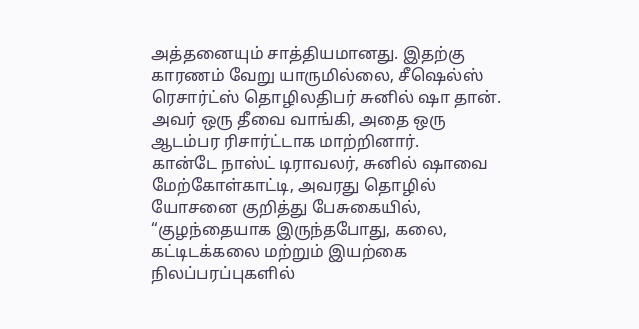அத்தனையும் சாத்தியமானது. இதற்கு காரணம் வேறு யாருமில்லை, சீஷெல்ஸ் ரெசார்ட்ஸ் தொழிலதிபர் சுனில் ஷா தான். அவர் ஒரு தீவை வாங்கி, அதை ஒரு ஆடம்பர ரிசார்ட்டாக மாற்றினார்.
கான்டே நாஸ்ட் டிராவலர், சுனில் ஷாவை மேற்கோள்காட்டி, அவரது தொழில் யோசனை குறித்து பேசுகையில், “குழந்தையாக இருந்தபோது, கலை, கட்டிடக்கலை மற்றும் இயற்கை நிலப்பரப்புகளில்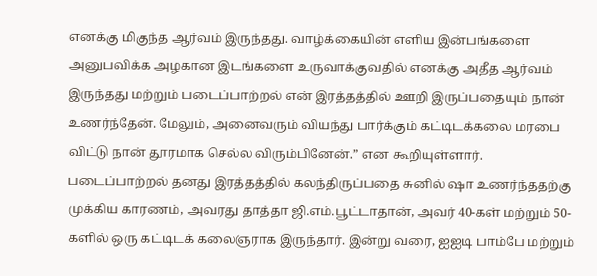எனக்கு மிகுந்த ஆர்வம் இருந்தது. வாழ்க்கையின் எளிய இன்பங்களை அனுபவிக்க அழகான இடங்களை உருவாக்குவதில் எனக்கு அதீத ஆர்வம் இருந்தது மற்றும் படைப்பாற்றல் என் இரத்தத்தில் ஊறி இருப்பதையும் நான் உணர்ந்தேன். மேலும், அனைவரும் வியந்து பார்க்கும் கட்டிடக்கலை மரபை விட்டு நான் தூரமாக செல்ல விரும்பினேன்.” என கூறியுள்ளார்.
படைப்பாற்றல் தனது இரத்தத்தில் கலந்திருப்பதை சுனில் ஷா உணர்ந்ததற்கு முக்கிய காரணம், அவரது தாத்தா ஜி.எம்.பூட்டாதான், அவர் 40-கள் மற்றும் 50-களில் ஒரு கட்டிடக் கலைஞராக இருந்தார். இன்று வரை, ஐஐடி பாம்பே மற்றும்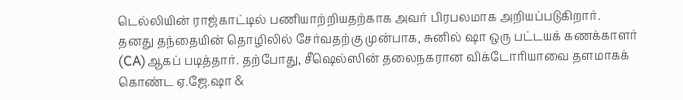டெல்லியின் ராஜ்காட்டில் பணியாற்றியதற்காக அவர் பிரபலமாக அறியப்படுகிறார்.
தனது தந்தையின் தொழிலில் சேர்வதற்கு முன்பாக, சுனில் ஷா ஒரு பட்டயக் கணக்காளர் (CA)ஆகப் படித்தார். தற்போது, சீஷெல்ஸின் தலைநகரான விக்டோரியாவை தளமாகக் கொண்ட ஏ.ஜே.ஷா &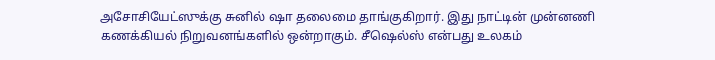அசோசியேட்ஸுக்கு சுனில் ஷா தலைமை தாங்குகிறார். இது நாட்டின் முன்னணி கணக்கியல் நிறுவனங்களில் ஒன்றாகும். சீஷெல்ஸ் என்பது உலகம்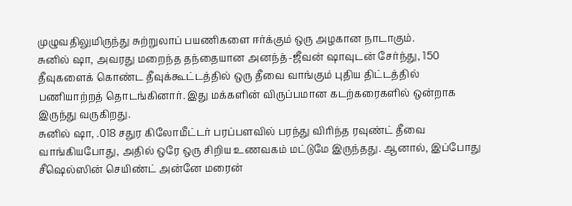முழுவதிலுமிருந்து சுற்றுலாப் பயணிகளை ஈர்க்கும் ஒரு அழகான நாடாகும்.
சுனில் ஷா, அவரது மறைந்த தந்தையான அனந்த்-ஜீவன் ஷாவுடன் சேர்ந்து, 150 தீவுகளைக் கொண்ட தீவுக்கூட்டத்தில் ஒரு தீவை வாங்கும் புதிய திட்டத்தில் பணியாற்றத் தொடங்கினார். இது மக்களின் விருப்பமான கடற்கரைகளில் ஒன்றாக இருந்து வருகிறது.
சுனில் ஷா, .018 சதுர கிலோமீட்டர் பரப்பளவில் பரந்து விரிந்த ரவுண்ட் தீவை வாங்கியபோது, அதில் ஒரே ஒரு சிறிய உணவகம் மட்டுமே இருந்தது. ஆனால், இப்போது சீஷெல்ஸின் செயிண்ட் அன்னே மரைன்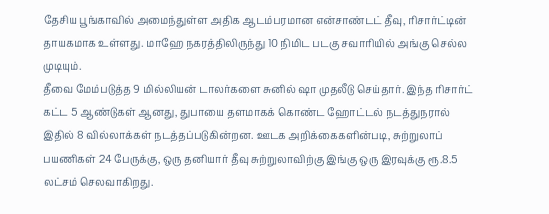தேசிய பூங்காவில் அமைந்துள்ள அதிக ஆடம்பரமான என்சாண்டட் தீவு, ரிசார்ட்டின் தாயகமாக உள்ளது. மாஹே நகரத்திலிருந்து 10 நிமிட படகு சவாரியில் அங்கு செல்ல முடியும்.
தீவை மேம்படுத்த 9 மில்லியன் டாலர்களை சுனில் ஷா முதலீடு செய்தார். இந்த ரிசார்ட் கட்ட 5 ஆண்டுகள் ஆனது, துபாயை தளமாகக் கொண்ட ஹோட்டல் நடத்துநரால் இதில் 8 வில்லாக்கள் நடத்தப்படுகின்றன. ஊடக அறிக்கைகளின்படி, சுற்றுலாப் பயணிகள் 24 பேருக்கு, ஒரு தனியார் தீவு சுற்றுலாவிற்கு இங்கு ஒரு இரவுக்கு ரூ.8.5 லட்சம் செலவாகிறது.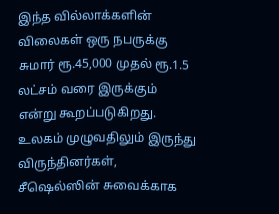இந்த வில்லாக்களின் விலைகள் ஒரு நபருக்கு சுமார் ரூ.45,000 முதல் ரூ.1.5 லட்சம் வரை இருக்கும் என்று கூறப்படுகிறது. உலகம் முழுவதிலும் இருந்து விருந்தினர்கள், சீஷெல்ஸின் சுவைக்காக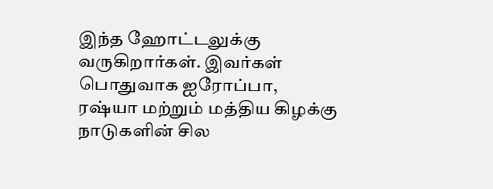இந்த ஹோட்டலுக்கு வருகிறார்கள். இவர்கள் பொதுவாக ஐரோப்பா, ரஷ்யா மற்றும் மத்திய கிழக்கு நாடுகளின் சில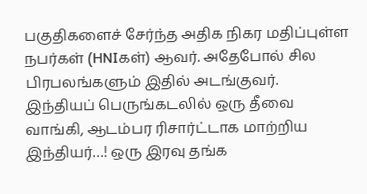பகுதிகளைச் சேர்ந்த அதிக நிகர மதிப்புள்ள நபர்கள் (HNIகள்) ஆவர். அதேபோல் சில பிரபலங்களும் இதில் அடங்குவர்.
இந்தியப் பெருங்கடலில் ஒரு தீவை வாங்கி, ஆடம்பர ரிசார்ட்டாக மாற்றிய இந்தியர்…! ஒரு இரவு தங்க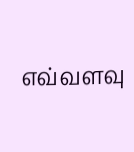எவ்வளவு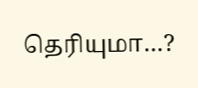தெரியுமா…?